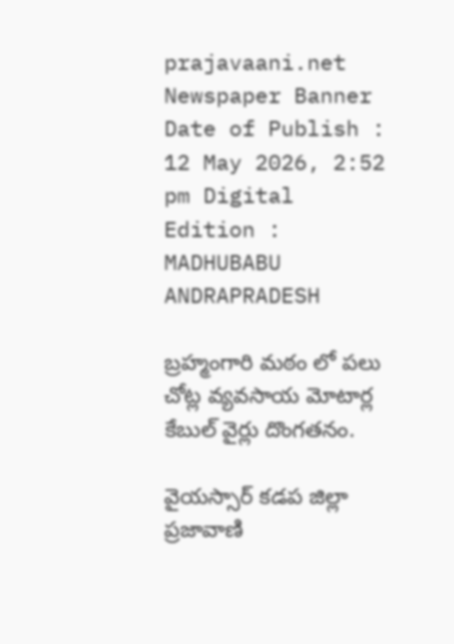prajavaani.net
Newspaper Banner
Date of Publish : 12 May 2026, 2:52 pm Digital Edition : MADHUBABU ANDRAPRADESH

బ్రహ్మంగారి మఠం లో పలు చోట్ల వ్యవసాయ మోటార్ల కేబుల్ వైర్లు దొంగతనం.

వైయస్సార్ కడప జిల్లా ప్రజావాణి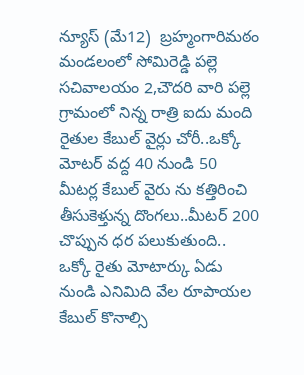న్యూస్ (మే12)  బ్రహ్మంగారిమఠం మండలంలో సోమిరెడ్డి పల్లె సచివాలయం 2,చౌదరి వారి పల్లె గ్రామంలో నిన్న రాత్రి ఐదు మంది రైతుల కేబుల్ వైర్లు చోరీ..ఒక్కో మోటర్ వద్ద 40 నుండి 50 మీటర్ల కేబుల్ వైరు ను కత్తిరించి తీసుకెళ్తున్న దొంగలు..మీటర్ 200 చొప్పున ధర పలుకుతుంది.. ఒక్కో రైతు మోటార్కు ఏడు నుండి ఎనిమిది వేల రూపాయల కేబుల్ కొనాల్సి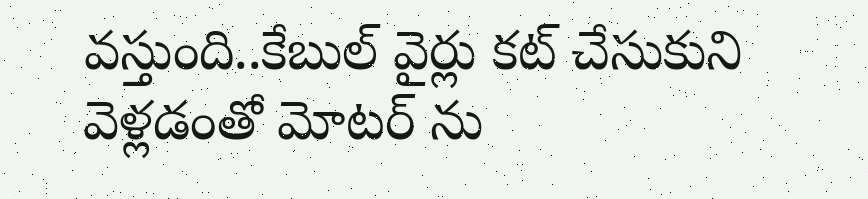వస్తుంది..కేబుల్ వైర్లు కట్ చేసుకుని వెళ్లడంతో మోటర్ ను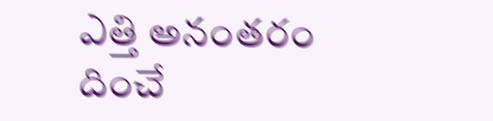ఎత్తి అనంతరం దించే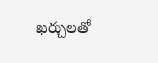ఖర్చులతో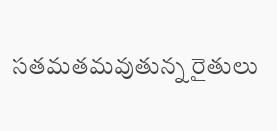సతమతమవుతున్న రైతులు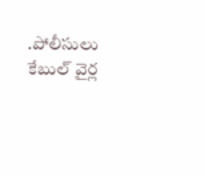.పోలీసులు కేబుల్ వైర్ల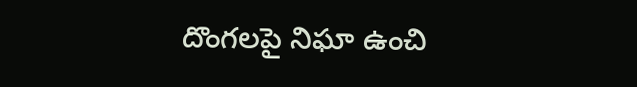దొంగలపై నిఘా ఉంచి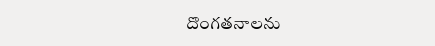దొంగతనాలను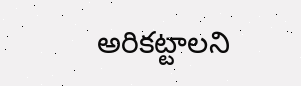అరికట్టాలని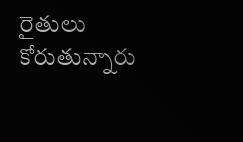రైతులు కోరుతున్నారు